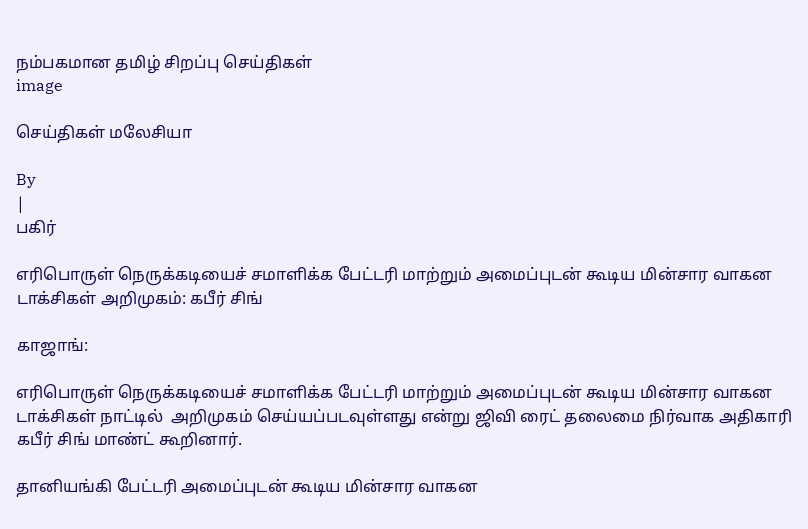நம்பகமான தமிழ் சிறப்பு செய்திகள்
image

செய்திகள் மலேசியா

By
|
பகிர்

எரிபொருள் நெருக்கடியைச் சமாளிக்க பேட்டரி மாற்றும் அமைப்புடன் கூடிய மின்சார வாகன டாக்சிகள் அறிமுகம்: கபீர் சிங்

காஜாங்:

எரிபொருள் நெருக்கடியைச் சமாளிக்க பேட்டரி மாற்றும் அமைப்புடன் கூடிய மின்சார வாகன டாக்சிகள் நாட்டில்  அறிமுகம் செய்யப்படவுள்ளது என்று ஜிவி ரைட் தலைமை நிர்வாக அதிகாரி கபீர் சிங் மாண்ட் கூறினார்.

தானியங்கி பேட்டரி அமைப்புடன் கூடிய மின்சார வாகன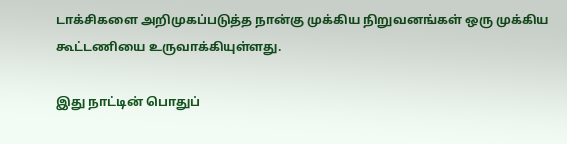டாக்சிகளை அறிமுகப்படுத்த நான்கு முக்கிய நிறுவனங்கள் ஒரு முக்கிய கூட்டணியை உருவாக்கியுள்ளது.

இது நாட்டின் பொதுப்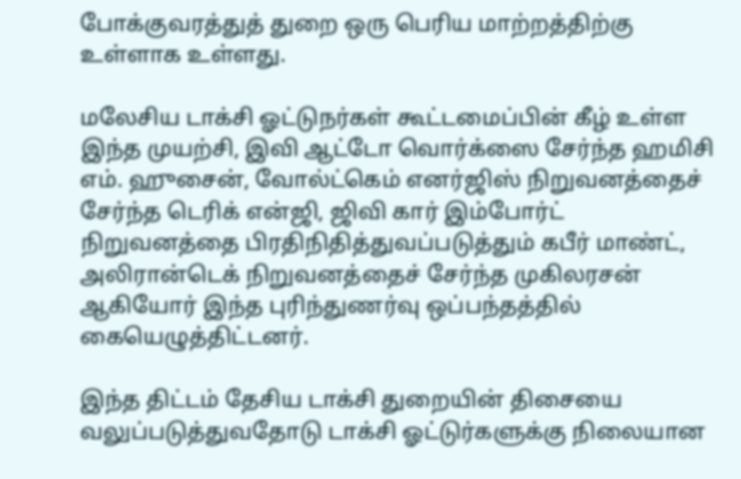போக்குவரத்துத் துறை ஒரு பெரிய மாற்றத்திற்கு உள்ளாக உள்ளது.

மலேசிய டாக்சி ஓட்டுநர்கள் கூட்டமைப்பின் கீழ் உள்ள இந்த முயற்சி, இவி ஆட்டோ வொர்க்ஸை சேர்ந்த ஹமிசி எம். ஹுசைன், வோல்ட்கெம் எனர்ஜிஸ் நிறுவனத்தைச் சேர்ந்த டெரிக் என்ஜி, ஜிவி கார் இம்போர்ட் நிறுவனத்தை பிரதிநிதித்துவப்படுத்தும் கபீர் மாண்ட்,  அலிரான்டெக் நிறுவனத்தைச் சேர்ந்த முகிலரசன் ஆகியோர் இந்த புரிந்துணர்வு ஒப்பந்தத்தில் கையெழுத்திட்டனர்.

இந்த திட்டம் தேசிய டாக்சி துறையின் திசையை வலுப்படுத்துவதோடு டாக்சி ஓட்டுர்களுக்கு நிலையான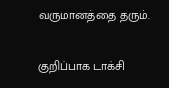வருமானத்தை தரும்.

குறிப்பாக டாக்சி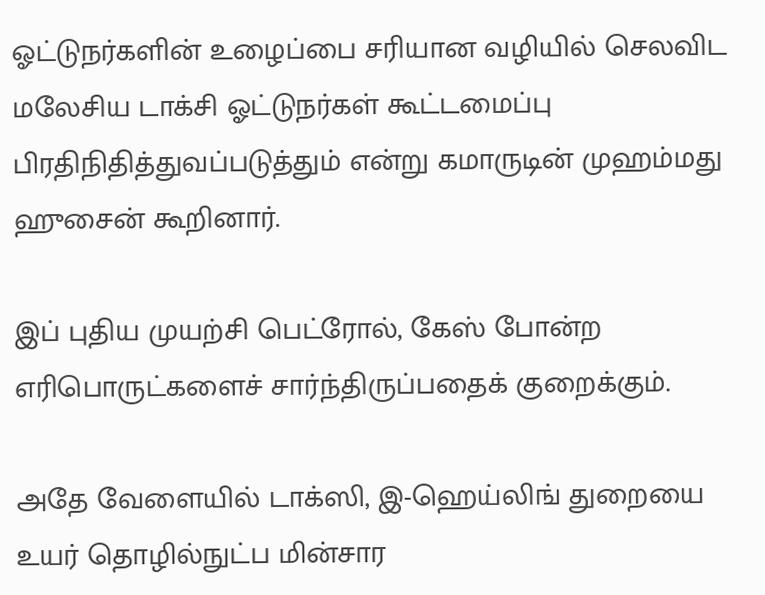ஓட்டுநர்களின் உழைப்பை சரியான வழியில் செலவிட மலேசிய டாக்சி ஓட்டுநர்கள் கூட்டமைப்பு பிரதிநிதித்துவப்படுத்தும் என்று கமாருடின் முஹம்மது ஹுசைன் கூறினார்.

இப் புதிய முயற்சி பெட்ரோல், கேஸ் போன்ற எரிபொருட்களைச் சார்ந்திருப்பதைக் குறைக்கும்.

அதே வேளையில் டாக்ஸி, இ-ஹெய்லிங் துறையை உயர் தொழில்நுட்ப மின்சார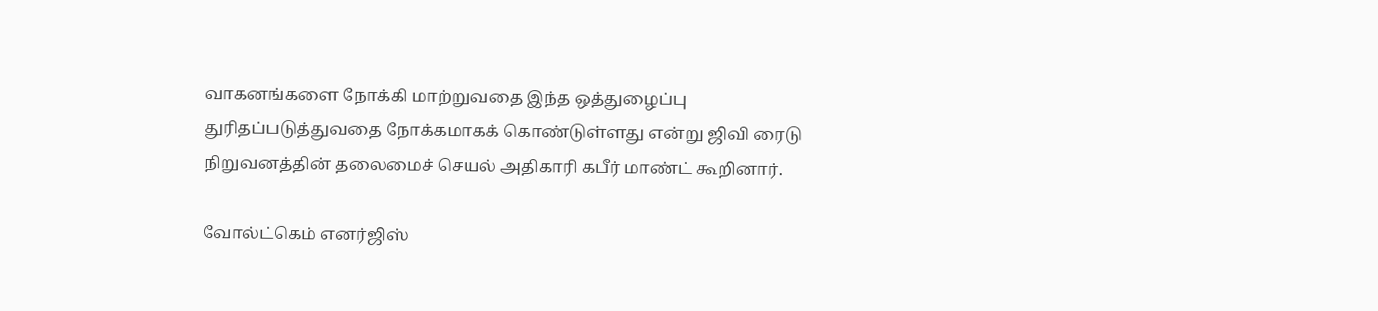வாகனங்களை நோக்கி மாற்றுவதை இந்த ஒத்துழைப்பு துரிதப்படுத்துவதை நோக்கமாகக் கொண்டுள்ளது என்று ஜிவி ரைடு நிறுவனத்தின் தலைமைச் செயல் அதிகாரி கபீர் மாண்ட் கூறினார்.

வோல்ட்கெம் எனர்ஜிஸ்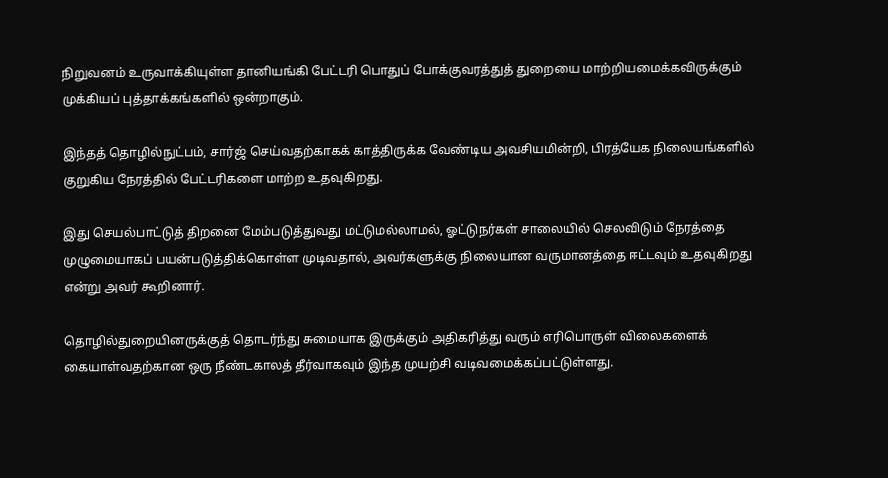நிறுவனம் உருவாக்கியுள்ள தானியங்கி பேட்டரி பொதுப் போக்குவரத்துத் துறையை மாற்றியமைக்கவிருக்கும் முக்கியப் புத்தாக்கங்களில் ஒன்றாகும்.

இந்தத் தொழில்நுட்பம், சார்ஜ் செய்வதற்காகக் காத்திருக்க வேண்டிய அவசியமின்றி, பிரத்யேக நிலையங்களில் குறுகிய நேரத்தில் பேட்டரிகளை மாற்ற உதவுகிறது.

இது செயல்பாட்டுத் திறனை மேம்படுத்துவது மட்டுமல்லாமல், ஓட்டுநர்கள் சாலையில் செலவிடும் நேரத்தை முழுமையாகப் பயன்படுத்திக்கொள்ள முடிவதால், அவர்களுக்கு நிலையான வருமானத்தை ஈட்டவும் உதவுகிறது என்று அவர் கூறினார்.

தொழில்துறையினருக்குத் தொடர்ந்து சுமையாக இருக்கும் அதிகரித்து வரும் எரிபொருள் விலைகளைக் கையாள்வதற்கான ஒரு நீண்டகாலத் தீர்வாகவும் இந்த முயற்சி வடிவமைக்கப்பட்டுள்ளது.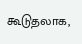கூடுதலாக,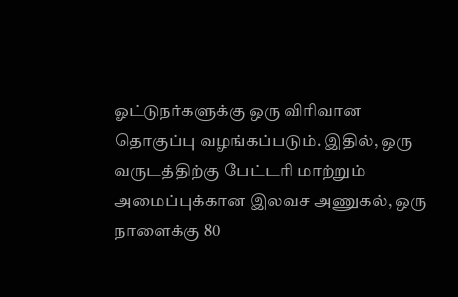ஓட்டுநர்களுக்கு ஒரு விரிவான தொகுப்பு வழங்கப்படும். இதில், ஒரு வருடத்திற்கு பேட்டரி மாற்றும் அமைப்புக்கான இலவச அணுகல், ஒரு நாளைக்கு 80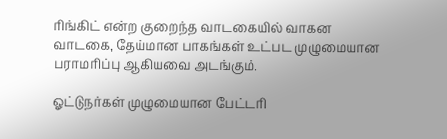ரிங்கிட் என்ற குறைந்த வாடகையில் வாகன வாடகை, தேய்மான பாகங்கள் உட்பட முழுமையான பராமரிப்பு ஆகியவை அடங்கும்.

ஓட்டுநர்கள் முழுமையான பேட்டரி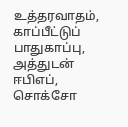உத்தரவாதம், காப்பீட்டுப் பாதுகாப்பு, அத்துடன் ஈபிஎப், சொக்சோ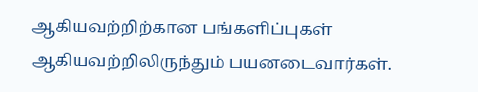ஆகியவற்றிற்கான பங்களிப்புகள் ஆகியவற்றிலிருந்தும் பயனடைவார்கள்.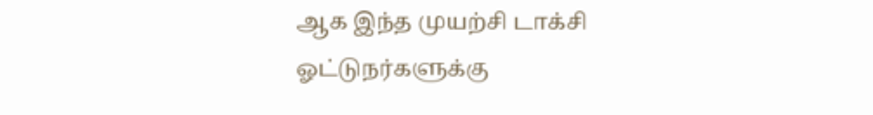ஆக இந்த முயற்சி டாக்சி ஓட்டுநர்களுக்கு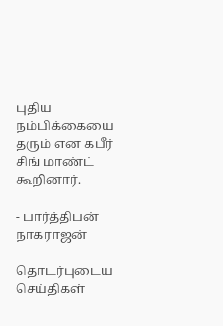புதிய நம்பிக்கையை தரும் என கபீர் சிங் மாண்ட் கூறினார்.

- பார்த்திபன் நாகராஜன்

தொடர்புடைய செய்திகள்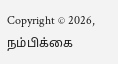Copyright © 2026, நம்பிக்கை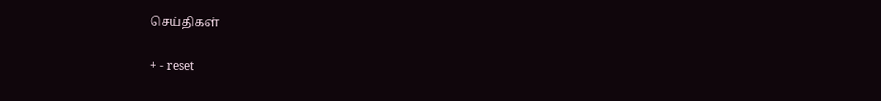செய்திகள்

+ - reset